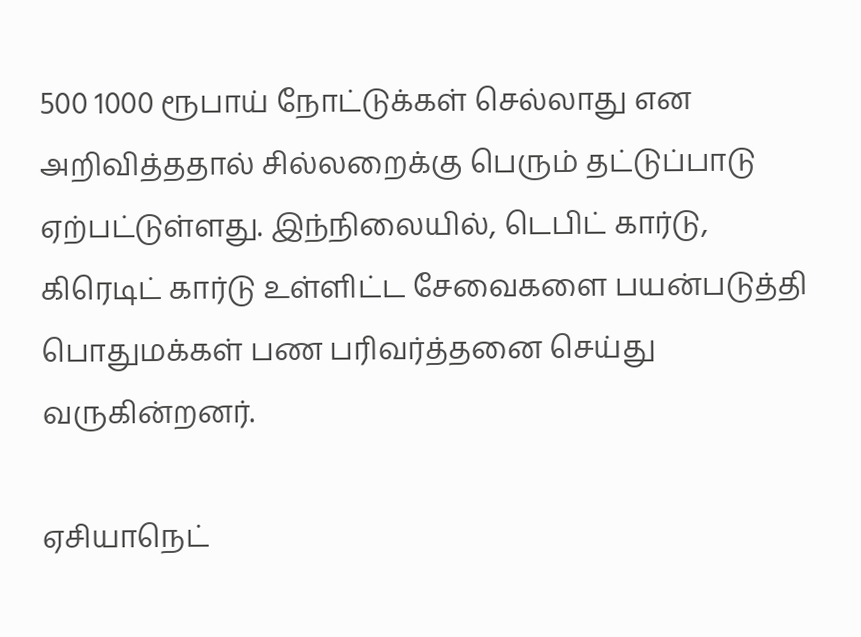500 1000 ரூபாய் நோட்டுக்கள் செல்லாது என அறிவித்ததால் சில்லறைக்கு பெரும் தட்டுப்பாடு ஏற்பட்டுள்ளது. இந்நிலையில், டெபிட் கார்டு, கிரெடிட் கார்டு உள்ளிட்ட சேவைகளை பயன்படுத்தி பொதுமக்கள் பண பரிவர்த்தனை செய்து வருகின்றனர்.

ஏசியாநெட்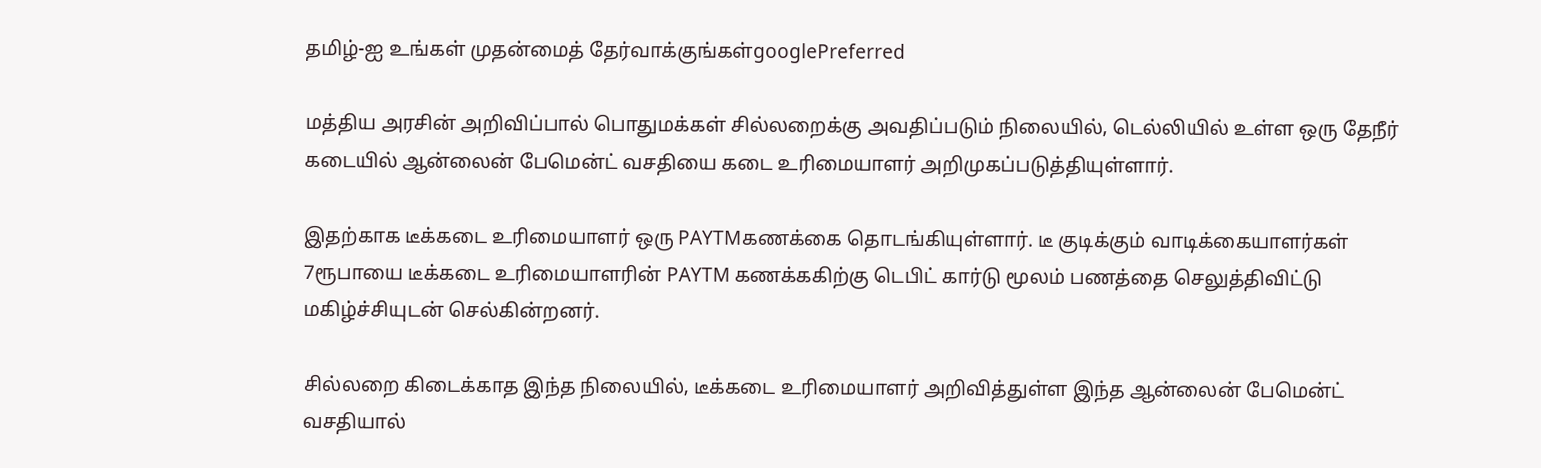தமிழ்-ஐ உங்கள் முதன்மைத் தேர்வாக்குங்கள்googlePreferred

மத்திய அரசின் அறிவிப்பால் பொதுமக்கள் சில்லறைக்கு அவதிப்படும் நிலையில், டெல்லியில் உள்ள ஒரு தேநீர் கடையில் ஆன்லைன் பேமென்ட் வசதியை கடை உரிமையாளர் அறிமுகப்படுத்தியுள்ளார்.

இதற்காக டீக்கடை உரிமையாளர் ஒரு PAYTMகணக்கை தொடங்கியுள்ளார். டீ குடிக்கும் வாடிக்கையாளர்கள் 7ரூபாயை டீக்கடை உரிமையாளரின் PAYTM கணக்ககிற்கு டெபிட் கார்டு மூலம் பணத்தை செலுத்திவிட்டு மகிழ்ச்சியுடன் செல்கின்றனர்.

சில்லறை கிடைக்காத இந்த நிலையில், டீக்கடை உரிமையாளர் அறிவித்துள்ள இந்த ஆன்லைன் பேமென்ட் வசதியால்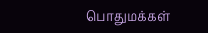பொதுமக்கள்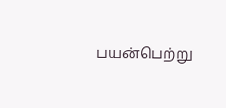பயன்பெற்று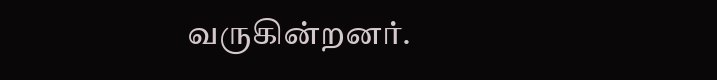வருகின்றனர்.